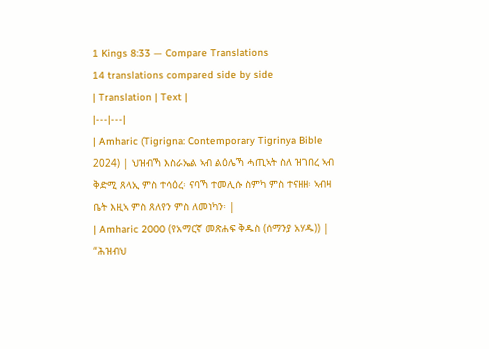1 Kings 8:33 — Compare Translations
14 translations compared side by side
| Translation | Text |
|---|---|
| Amharic (Tigrigna: Contemporary Tigrinya Bible 2024) | ህዝብኻ እስራኤል ኣብ ልዕሌኻ ሓጢኣት ስለ ዝገበረ ኣብ ቅድሚ ጸላኢ ምስ ተሳዕረ፡ ናባኻ ተመሊሱ ስምካ ምስ ተናዘዘ፡ ኣብዛ ቤት እዚኣ ምስ ጸለየን ምስ ለመነካን፡ |
| Amharic 2000 (የአማርኛ መጽሐፍ ቅዱስ (ሰማንያ አሃዱ)) | “ሕዝብህ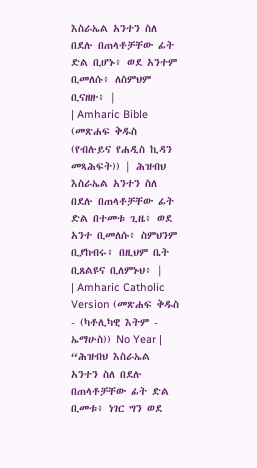እስራኤል አንተን ስለ በደሉ በጠላቶቻቸው ፊት ድል ቢሆኑ፥ ወደ አንተም ቢመለሱ፥ ለስምህም ቢናዘዙ፥ |
| Amharic Bible (መጽሐፍ ቅዱስ (የብሉይና የሐዲስ ኪዳን መጻሕፍት)) | ሕዝብህ እስራኤል አንተን ስለ በደሉ በጠላቶቻቸው ፊት ድል በተመቱ ጊዜ፥ ወደ አንተ ቢመለሱ፥ ስምህንም ቢያከብሩ፥ በዚህም ቤት ቢጸልዩና ቢለምኑህ፥ |
| Amharic Catholic Version (መጽሐፍ ቅዱስ - (ካቶሊካዊ እትም - ኤማሁስ)) No Year | “ሕዝብህ እስራኤል አንተን ስለ በደሉ በጠላቶቻቸው ፊት ድል ቢመቱ፥ ነገር ግን ወደ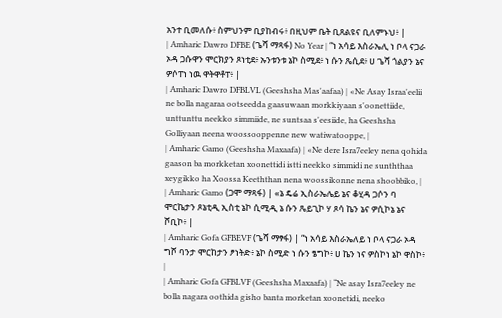አንተ ቢመለሱ፥ ስምህንም ቢያከብሩ፥ በዚህም ቤት ቢጸልዩና ቢለምኑህ፥ |
| Amharic Dawro DFBE (ጌሻ ማጻፋ) No Year | “ነ አሳይ እስራኤሊ ነ ቦላ ናጋራ ኦዳ ጋሱዋን ሞርክያን ጾነቲደ፥ ኡንቱንቱ ኔኮ ስሚደ፥ ነ ሱን ጼሲደ፥ ሀ ጌሻ ጎልያን ኔና ዎሶፐነ ነዉ ዋትዋቶፐ፥ |
| Amharic Dawro DFBLVL (Geeshsha Mas'aafaa) | «Ne Asay Israa'eelii ne bolla nagaraa ootseedda gaasuwaan morkkiyaan s'oonettiide, unttunttu neekko simmiide, ne suntsaa s'eesiide, ha Geeshsha Golliyaan neena woossooppenne new watiwatooppe, |
| Amharic Gamo (Geeshsha Maxaafa) | «Ne dere Isra7eeley nena qohida gaason ba morkketan xoonettidi istti neekko simmidi ne sunththaa xeygikko ha Xoossa Keeththan nena woossikonne nena shoobbiko, |
| Amharic Gamo (ጋሞ ማጻፋ) | «ኔ ዴሬ ኢስራኤሌይ ኔና ቆሂዳ ጋሶን ባ ሞርኬታን ጾኔቲዲ ኢስቲ ኔኮ ሲሚዲ ኔ ሱን ጼይጊኮ ሃ ጾሳ ኬን ኔና ዎሲኮኔ ኔና ሾቢኮ፥ |
| Amharic Gofa GFBEVF (ጌሻ ማፃፋ) | “ነ አሳይ እስራኤለይ ነ ቦላ ናጋራ ኦዳ ግሾ ባንታ ሞርከታን ፆነትድ፥ ኔኮ ስሚድ ነ ሱን ፄግኮ፥ ሀ ኬን ነና ዎስኮነ ኔኮ ዋስኮ፥ |
| Amharic Gofa GFBLVF (Geeshsha Maxaafa) | “Ne asay Isra7eeley ne bolla nagara oothida gisho banta morketan xoonetidi, neeko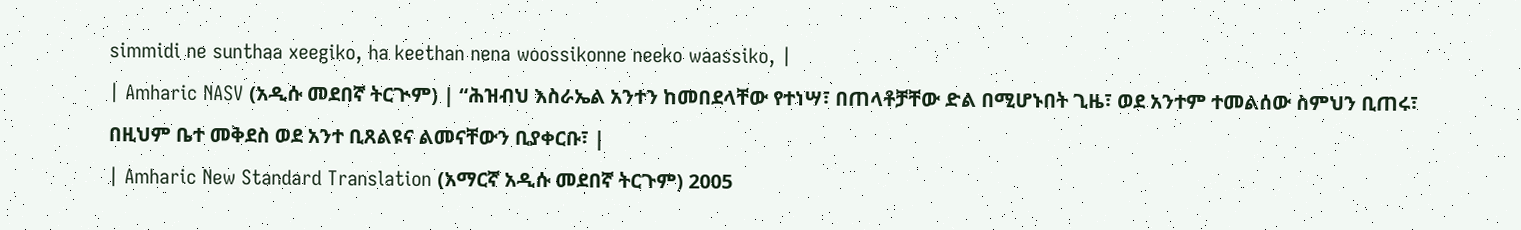simmidi ne sunthaa xeegiko, ha keethan nena woossikonne neeko waassiko, |
| Amharic NASV (አዲሱ መደበኛ ትርጒም) | “ሕዝብህ እስራኤል አንተን ከመበደላቸው የተነሣ፣ በጠላቶቻቸው ድል በሚሆኑበት ጊዜ፣ ወደ አንተም ተመልሰው ስምህን ቢጠሩ፣ በዚህም ቤተ መቅደስ ወደ አንተ ቢጸልዩና ልመናቸውን ቢያቀርቡ፣ |
| Amharic New Standard Translation (አማርኛ አዲሱ መደበኛ ትርጉም) 2005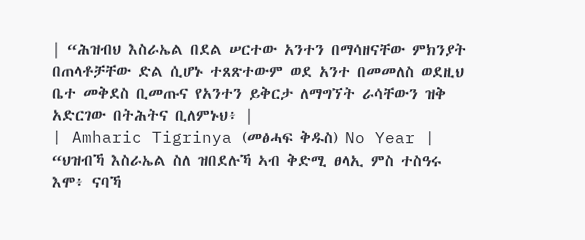| “ሕዝብህ እስራኤል በደል ሠርተው አንተን በማሳዘናቸው ምክንያት በጠላቶቻቸው ድል ሲሆኑ ተጸጽተውም ወደ አንተ በመመለስ ወደዚህ ቤተ መቅደስ ቢመጡና የአንተን ይቅርታ ለማግኘት ራሳቸውን ዝቅ አድርገው በትሕትና ቢለምኑህ፥ |
| Amharic Tigrinya (መፅሓፍ ቅዱስ) No Year | “ህዝብኻ እስራኤል ስለ ዝበደሉኻ ኣብ ቅድሚ ፀላኢ ምስ ተስዓሩ እሞ፥ ናባኻ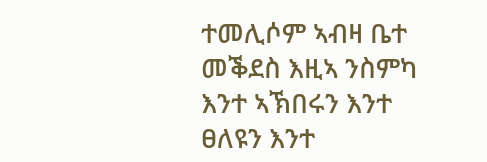ተመሊሶም ኣብዛ ቤተ መቕደስ እዚኣ ንስምካ እንተ ኣኽበሩን እንተ ፀለዩን እንተ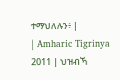ተማህለሉን፥ |
| Amharic Tigrinya 2011 | ህዝብኻ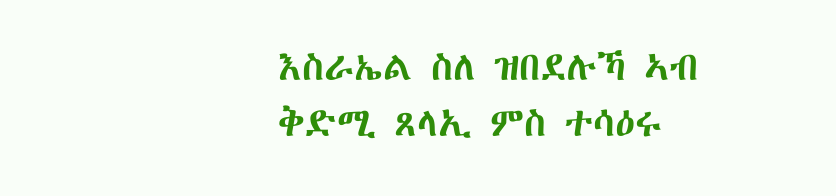እስራኤል ስለ ዝበደሉኻ ኣብ ቅድሚ ጸላኢ ምስ ተሳዕሩ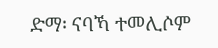ድማ፡ ናባኻ ተመሊሶም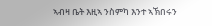ኣብዛ ቤት እዚኣ ንስምካ እንተ ኣኽበሩን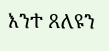እንተ ጸለዩን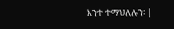እንተ ተማህለሉን፡ |